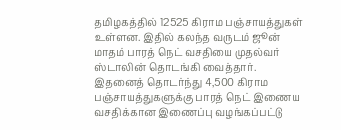தமிழகத்தில் 12525 கிராம பஞ்சாயத்துகள் உள்ளன. இதில் கலந்த வருடம் ஜூன் மாதம் பாரத் நெட் வசதியை முதல்வர் ஸ்டாலின் தொடங்கி வைத்தார். இதனைத் தொடர்ந்து 4,500 கிராம பஞ்சாயத்துகளுக்கு பாரத் நெட் இணைய வசதிக்கான இணைப்பு வழங்கப்பட்டு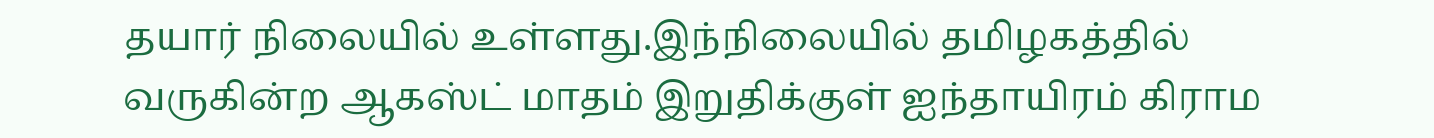தயார் நிலையில் உள்ளது.இந்நிலையில் தமிழகத்தில் வருகின்ற ஆகஸ்ட் மாதம் இறுதிக்குள் ஐந்தாயிரம் கிராம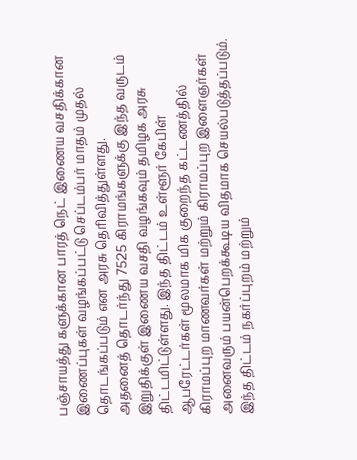பஞ்சாயத்து களுக்கான பாரத் நெட் இணைய வசதிக்கான இணைப்புகள் வழங்கப்பட்டு செப்டம்பர் மாதம் முதல் தொடங்கப்படும் என அரசு தெரிவித்துள்ளது.
அதனைத் தொடர்ந்து 7525 கிராமங்களுக்கு இந்த வருடம் இறுதிக்குள் இணைய வசதி வழங்கவும் தமிழக அரசு திட்டமிட்டுள்ளது. இந்த திட்டம் உள்ளூர் கேபிள் ஆபரேட்டர்கள் மூலமாக மிக குறைந்த கட்டணத்தில் கிராமப்புற மாணவர்கள் மற்றும் கிராமப்புற இளைஞர்கள் அனைவரும் பயன்பெறக்கூடிய விதமாக செயல்படுத்தப்படும். இந்த திட்டம் நகர்ப்புறம் மற்றும்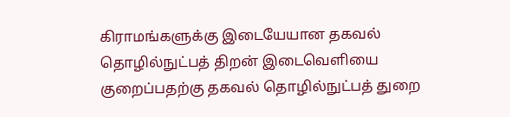கிராமங்களுக்கு இடையேயான தகவல் தொழில்நுட்பத் திறன் இடைவெளியை குறைப்பதற்கு தகவல் தொழில்நுட்பத் துறை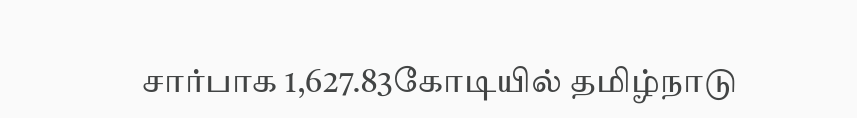சார்பாக 1,627.83கோடியில் தமிழ்நாடு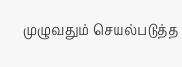முழுவதும் செயல்படுத்த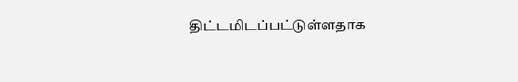திட்டமிடப்பட்டுள்ளதாக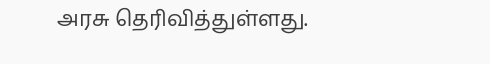அரசு தெரிவித்துள்ளது.